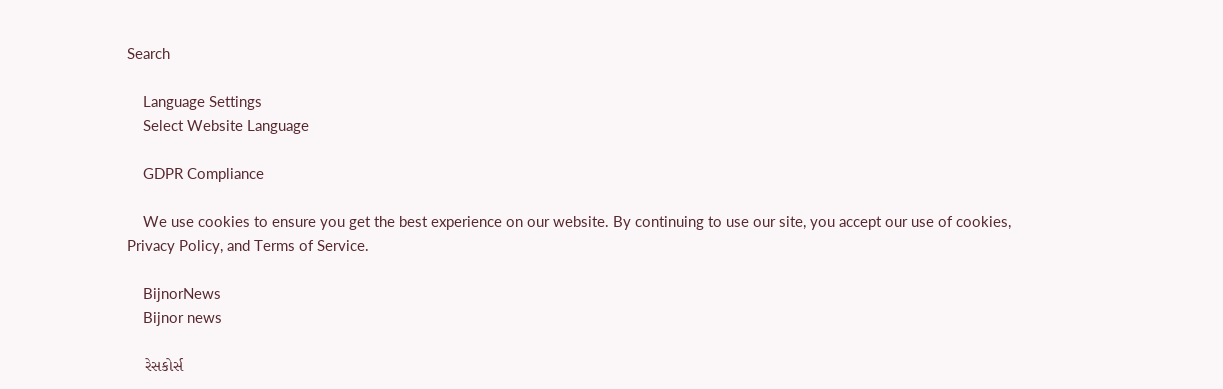Search

    Language Settings
    Select Website Language

    GDPR Compliance

    We use cookies to ensure you get the best experience on our website. By continuing to use our site, you accept our use of cookies, Privacy Policy, and Terms of Service.

    BijnorNews
    Bijnor news

    રેસકોર્સ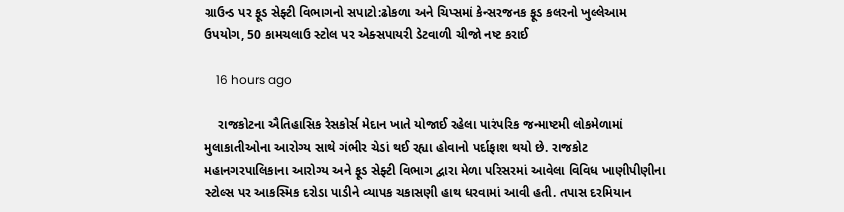ગ્રાઉન્ડ પર ફૂડ સેફ્ટી વિભાગનો સપાટો:ઢોકળા અને ચિપ્સમાં કેન્સરજનક ફૂડ કલરનો ખુલ્લેઆમ ઉપયોગ, 50 કામચલાઉ સ્ટોલ પર એક્સપાયરી ડેટવાળી ચીજો નષ્ટ કરાઈ

    16 hours ago

    રાજકોટના ઐતિહાસિક રેસકોર્સ મેદાન ખાતે યોજાઈ રહેલા પારંપરિક જન્માષ્ટમી લોકમેળામાં મુલાકાતીઓના આરોગ્ય સાથે ગંભીર ચેડાં થઈ રહ્યા હોવાનો પર્દાફાશ થયો છે. રાજકોટ મહાનગરપાલિકાના આરોગ્ય અને ફૂડ સેફ્ટી વિભાગ દ્વારા મેળા પરિસરમાં આવેલા વિવિધ ખાણીપીણીના સ્ટોલ્સ પર આકસ્મિક દરોડા પાડીને વ્યાપક ચકાસણી હાથ ધરવામાં આવી હતી. તપાસ દરમિયાન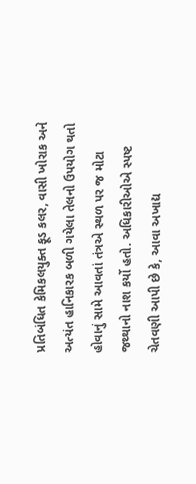પ્રતિબંધિત કેમિકલયુક્ત ફૂડ કલર, વાસી ખોરાક અને અત્યંત હાનિકારક બળી ગયેલા તેલનો ઉપયોગ થતો હોવાનું સામે આવતાં તંત્રએ સ્થળ પર જ મોટા જથ્થાનો નાશ કર્યો હતો. અધિકારીઓએ સ્પષ્ટ ચેતવણી આપી છે કે, આવા અખાદ્ય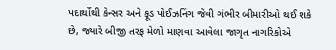પદાર્થોથી કેન્સર અને ફૂડ પોઈઝનિંગ જેવી ગંભીર બીમારીઓ થઈ શકે છે, જ્યારે બીજી તરફ મેળો માણવા આવેલા જાગૃત નાગરિકોએ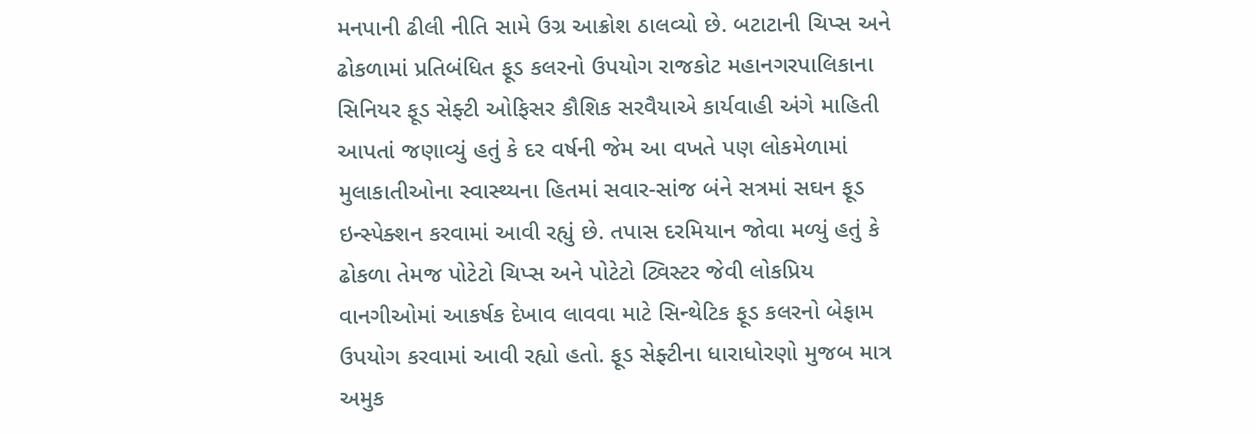મનપાની ઢીલી નીતિ સામે ઉગ્ર આક્રોશ ઠાલવ્યો છે. બટાટાની ચિપ્સ અને ઢોકળામાં પ્રતિબંધિત ફૂડ કલરનો ઉપયોગ રાજકોટ મહાનગરપાલિકાના સિનિયર ફૂડ સેફ્ટી ઓફિસર કૌશિક સરવૈયાએ કાર્યવાહી અંગે માહિતી આપતાં જણાવ્યું હતું કે દર વર્ષની જેમ આ વખતે પણ લોકમેળામાં મુલાકાતીઓના સ્વાસ્થ્યના હિતમાં સવાર-સાંજ બંને સત્રમાં સઘન ફૂડ ઇન્સ્પેક્શન કરવામાં આવી રહ્યું છે. તપાસ દરમિયાન જોવા મળ્યું હતું કે ઢોકળા તેમજ પોટેટો ચિપ્સ અને પોટેટો ટ્વિસ્ટર જેવી લોકપ્રિય વાનગીઓમાં આકર્ષક દેખાવ લાવવા માટે સિન્થેટિક ફૂડ કલરનો બેફામ ઉપયોગ કરવામાં આવી રહ્યો હતો. ફૂડ સેફ્ટીના ધારાધોરણો મુજબ માત્ર અમુક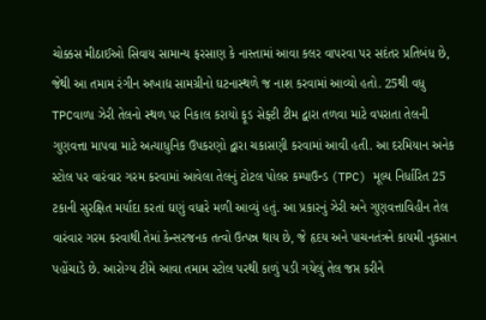ચોક્કસ મીઠાઈઓ સિવાય સામાન્ય ફરસાણ કે નાસ્તામાં આવા કલર વાપરવા પર સદંતર પ્રતિબંધ છે, જેથી આ તમામ રંગીન અખાદ્ય સામગ્રીનો ઘટનાસ્થળે જ નાશ કરવામાં આવ્યો હતો. 25થી વધુ TPCવાળા ઝેરી તેલનો સ્થળ પર નિકાલ કરાયો ફૂડ સેફ્ટી ટીમ દ્વારા તળવા માટે વપરાતા તેલની ગુણવત્તા માપવા માટે અત્યાધુનિક ઉપકરણો દ્વારા ચકાસણી કરવામાં આવી હતી. આ દરમિયાન અનેક સ્ટોલ પર વારંવાર ગરમ કરવામાં આવેલા તેલનું ટોટલ પોલર કમ્પાઉન્ડ (TPC) મૂલ્ય નિર્ધારિત 25 ટકાની સુરક્ષિત મર્યાદા કરતાં ઘણું વધારે મળી આવ્યું હતું. આ પ્રકારનું ઝેરી અને ગુણવત્તાવિહીન તેલ વારંવાર ગરમ કરવાથી તેમાં કેન્સરજનક તત્વો ઉત્પન્ન થાય છે, જે હૃદય અને પાચનતંત્રને કાયમી નુકસાન પહોંચાડે છે. આરોગ્ય ટીમે આવા તમામ સ્ટોલ પરથી કાળું પડી ગયેલું તેલ જપ્ત કરીને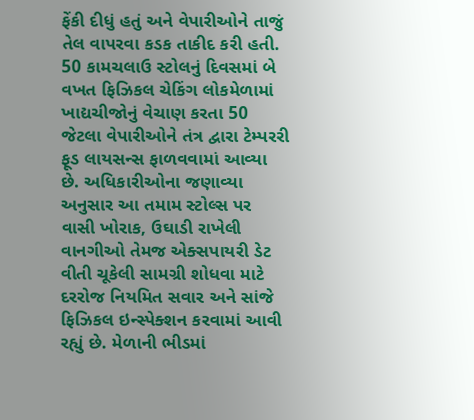ફેંકી દીધું હતું અને વેપારીઓને તાજું તેલ વાપરવા કડક તાકીદ કરી હતી. 50 કામચલાઉ સ્ટોલનું દિવસમાં બે વખત ફિઝિકલ ચેકિંગ લોકમેળામાં ખાદ્યચીજોનું વેચાણ કરતા 50 જેટલા વેપારીઓને તંત્ર દ્વારા ટેમ્પરરી ફૂડ લાયસન્સ ફાળવવામાં આવ્યા છે. અધિકારીઓના જણાવ્યા અનુસાર આ તમામ સ્ટોલ્સ પર વાસી ખોરાક, ઉઘાડી રાખેલી વાનગીઓ તેમજ એક્સપાયરી ડેટ વીતી ચૂકેલી સામગ્રી શોધવા માટે દરરોજ નિયમિત સવાર અને સાંજે ફિઝિકલ ઇન્સ્પેક્શન કરવામાં આવી રહ્યું છે. મેળાની ભીડમાં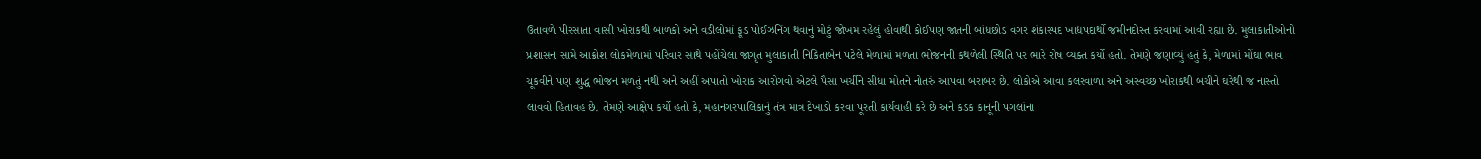ઉતાવળે પીરસાતા વાસી ખોરાકથી બાળકો અને વડીલોમાં ફૂડ પોઈઝનિંગ થવાનું મોટું જોખમ રહેલું હોવાથી કોઈપણ જાતની બાંધછોડ વગર શંકાસ્પદ ખાદ્યપદાર્થો જમીનદોસ્ત કરવામાં આવી રહ્યા છે. મુલાકાતીઓનો પ્રશાસન સામે આક્રોશ લોકમેળામાં પરિવાર સાથે પહોંચેલા જાગૃત મુલાકાતી નિકિતાબેન પટેલે મેળામાં મળતા ભોજનની કથળેલી સ્થિતિ પર ભારે રોષ વ્યક્ત કર્યો હતો. તેમણે જણાવ્યું હતું કે, મેળામાં મોંઘા ભાવ ચૂકવીને પણ શુદ્ધ ભોજન મળતું નથી અને અહીં અપાતો ખોરાક આરોગવો એટલે પૈસા ખર્ચીને સીધા મોતને નોતરું આપવા બરાબર છે. લોકોએ આવા કલરવાળા અને અસ્વચ્છ ખોરાકથી બચીને ઘરેથી જ નાસ્તો લાવવો હિતાવહ છે. તેમણે આક્ષેપ કર્યો હતો કે, મહાનગરપાલિકાનું તંત્ર માત્ર દેખાડો કરવા પૂરતી કાર્યવાહી કરે છે અને કડક કાનૂની પગલાંના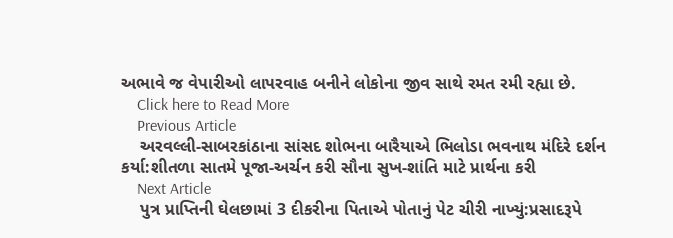અભાવે જ વેપારીઓ લાપરવાહ બનીને લોકોના જીવ સાથે રમત રમી રહ્યા છે.
    Click here to Read More
    Previous Article
    અરવલ્લી-સાબરકાંઠાના સાંસદ શોભના બારૈયાએ ભિલોડા ભવનાથ મંદિરે દર્શન કર્યા:શીતળા સાતમે પૂજા-અર્ચન કરી સૌના સુખ-શાંતિ માટે પ્રાર્થના કરી
    Next Article
    પુત્ર પ્રાપ્તિની ઘેલછામાં 3 દીકરીના પિતાએ પોતાનું પેટ ચીરી નાખ્યું:પ્રસાદરૂપે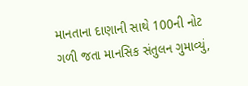માનતાના દાણાની સાથે 100ની નોટ ગળી જતા માનસિક સંતુલન ગુમાવ્યું,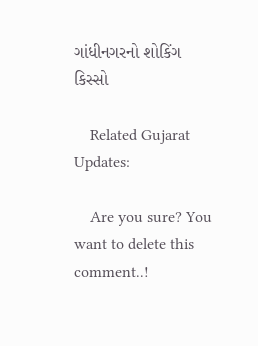ગાંધીનગરનો શોકિંગ કિસ્સો

    Related Gujarat Updates:

    Are you sure? You want to delete this comment..!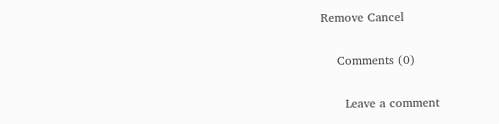Remove Cancel

    Comments (0)

      Leave a comment